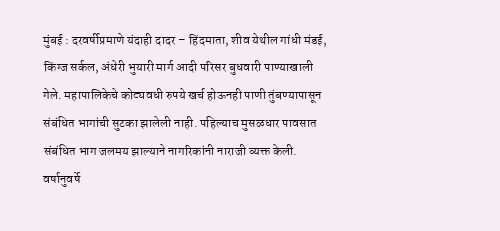मुंबई : दरवर्षीप्रमाणे यंदाही दादर – हिंदमाता, शीव येथील गांधी मंडई, किंग्ज सर्कल, अंधेरी भुयारी मार्ग आदी परिसर बुधवारी पाण्याखाली गेले. महापालिकेचे कोट्यवधी रुपये खर्च होऊनही पाणी तुंबण्यापासून संबंधित भागांची सुटका झालेली नाही. पहिल्याच मुसळधार पावसात संबंधित भाग जलमय झाल्याने नागरिकांनी नाराजी व्यक्त केली. वर्षानुवर्षे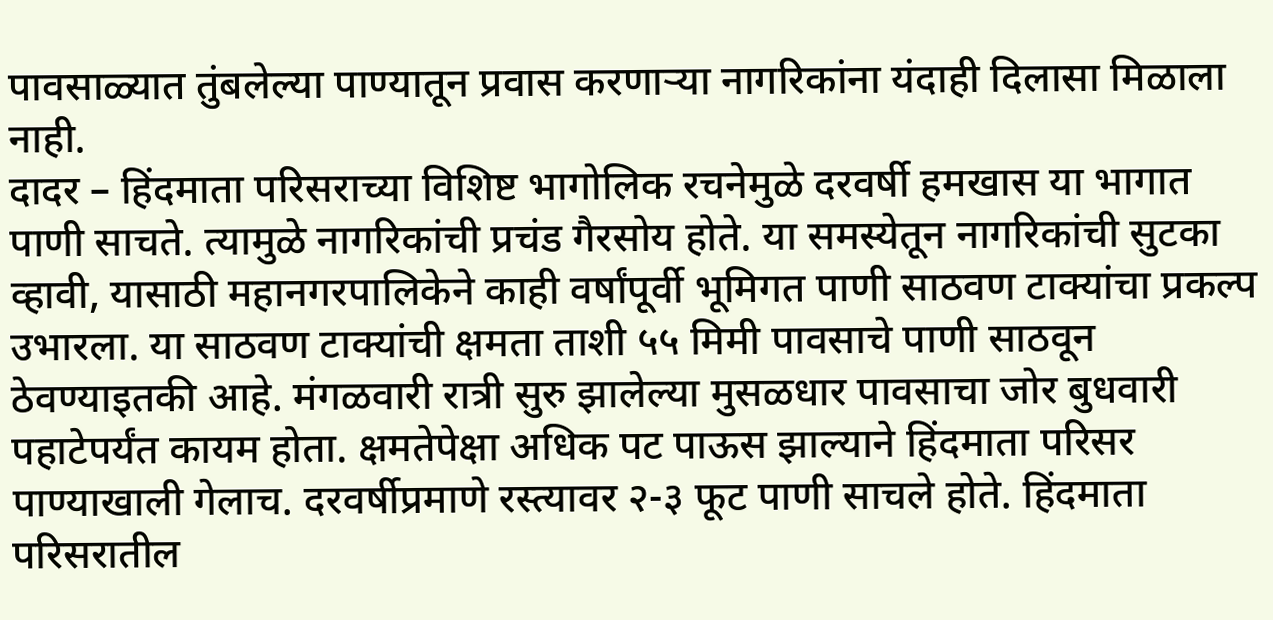पावसाळ्यात तुंबलेल्या पाण्यातून प्रवास करणाऱ्या नागरिकांना यंदाही दिलासा मिळाला नाही.
दादर – हिंदमाता परिसराच्या विशिष्ट भागोलिक रचनेमुळे दरवर्षी हमखास या भागात पाणी साचते. त्यामुळे नागरिकांची प्रचंड गैरसोय होते. या समस्येतून नागरिकांची सुटका व्हावी, यासाठी महानगरपालिकेने काही वर्षांपूर्वी भूमिगत पाणी साठवण टाक्यांचा प्रकल्प उभारला. या साठवण टाक्यांची क्षमता ताशी ५५ मिमी पावसाचे पाणी साठवून ठेवण्याइतकी आहे. मंगळवारी रात्री सुरु झालेल्या मुसळधार पावसाचा जोर बुधवारी पहाटेपर्यंत कायम होता. क्षमतेपेक्षा अधिक पट पाऊस झाल्याने हिंदमाता परिसर पाण्याखाली गेलाच. दरवर्षीप्रमाणे रस्त्यावर २-३ फूट पाणी साचले होते. हिंदमाता परिसरातील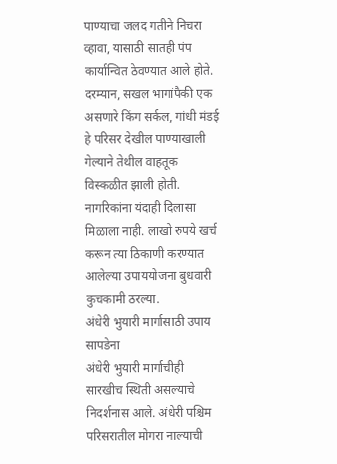पाण्याचा जलद गतीने निचरा व्हावा, यासाठी सातही पंप कार्यान्वित ठेवण्यात आले होते.
दरम्यान, सखल भागांपैकी एक असणारे किंग सर्कल, गांधी मंडई हे परिसर देखील पाण्याखाली गेल्याने तेथील वाहतूक विस्कळीत झाली होती. नागरिकांना यंदाही दिलासा मिळाला नाही. लाखो रुपये खर्च करून त्या ठिकाणी करण्यात आलेल्या उपाययोजना बुधवारी कुचकामी ठरल्या.
अंधेरी भुयारी मार्गासाठी उपाय सापडेना
अंधेरी भुयारी मार्गाचीही सारखीच स्थिती असल्याचे निदर्शनास आले. अंधेरी पश्चिम परिसरातील मोगरा नाल्याची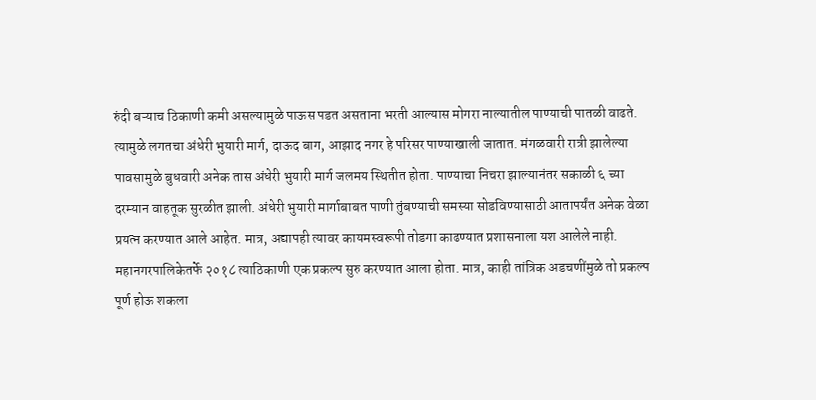रुंदी बऱ्याच ठिकाणी कमी असल्यामुळे पाऊस पडत असताना भरती आल्यास मोगरा नाल्यातील पाण्याची पातळी वाढते. त्यामुळे लगतचा अंधेरी भुयारी मार्ग, दाऊद बाग, आझाद नगर हे परिसर पाण्याखाली जातात. मंगळवारी रात्री झालेल्या पावसामुळे बुधवारी अनेक तास अंधेरी भुयारी मार्ग जलमय स्थितीत होता. पाण्याचा निचरा झाल्यानंतर सकाळी ६ च्या दरम्यान वाहतूक सुरळीत झाली. अंधेरी भुयारी मार्गाबाबत पाणी तुंबण्याची समस्या सोडविण्यासाठी आतापर्यंत अनेक वेळा प्रयत्न करण्यात आले आहेत. मात्र, अद्यापही त्यावर कायमस्वरूपी तोडगा काढण्यात प्रशासनाला यश आलेले नाही.
महानगरपालिकेतर्फे २०१८ त्याठिकाणी एक प्रकल्प सुरु करण्यात आला होता. मात्र, काही तांत्रिक अडचणींमुळे तो प्रकल्प पूर्ण होऊ शकला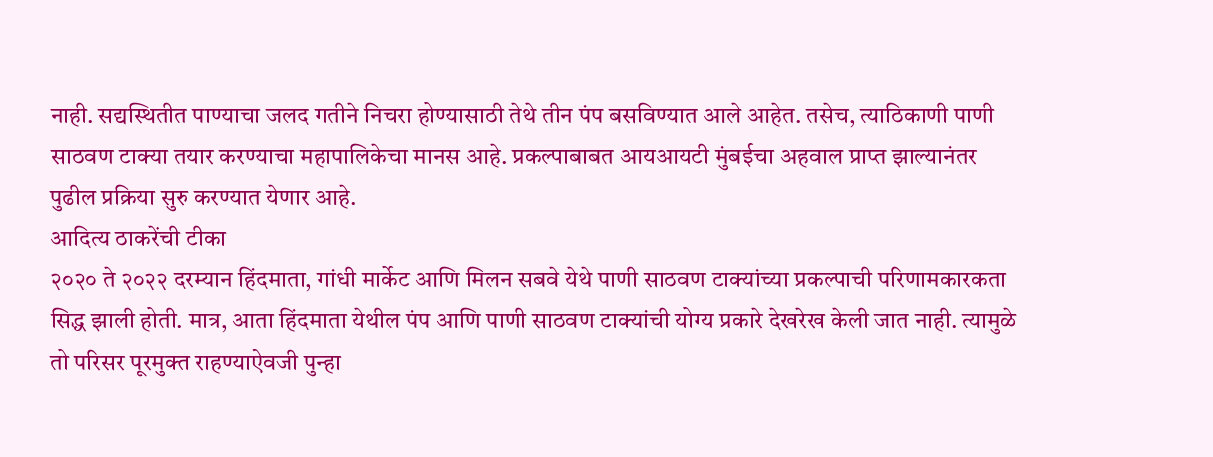नाही. सद्यस्थितीत पाण्याचा जलद गतीने निचरा होण्यासाठी तेथे तीन पंप बसविण्यात आले आहेत. तसेच, त्याठिकाणी पाणी साठवण टाक्या तयार करण्याचा महापालिकेचा मानस आहे. प्रकल्पाबाबत आयआयटी मुंबईचा अहवाल प्राप्त झाल्यानंतर पुढील प्रक्रिया सुरु करण्यात येणार आहे.
आदित्य ठाकरेंची टीका
२०२० ते २०२२ दरम्यान हिंदमाता, गांधी मार्केट आणि मिलन सबवे येथे पाणी साठवण टाक्यांच्या प्रकल्पाची परिणामकारकता सिद्ध झाली होती. मात्र, आता हिंदमाता येथील पंप आणि पाणी साठवण टाक्यांची योग्य प्रकारे देखरेख केली जात नाही. त्यामुळे तो परिसर पूरमुक्त राहण्याऐवजी पुन्हा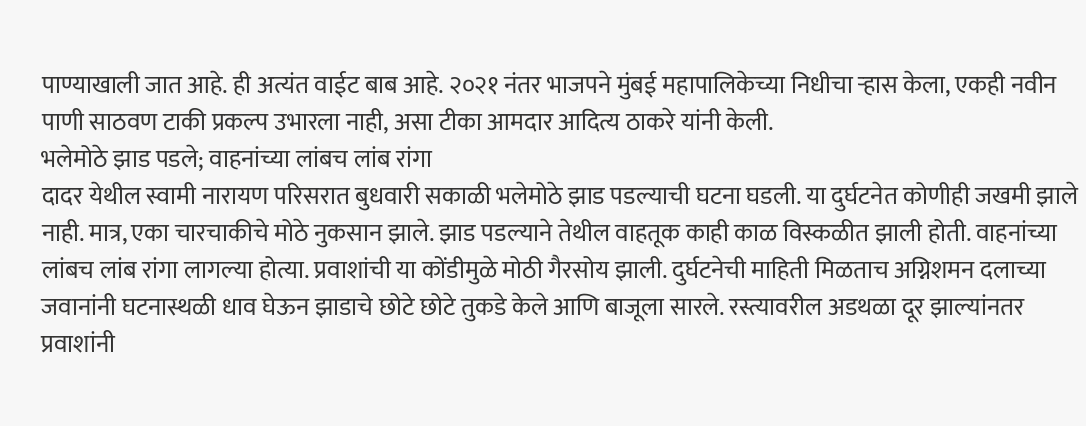पाण्याखाली जात आहे. ही अत्यंत वाईट बाब आहे. २०२१ नंतर भाजपने मुंबई महापालिकेच्या निधीचा ऱ्हास केला, एकही नवीन पाणी साठवण टाकी प्रकल्प उभारला नाही, असा टीका आमदार आदित्य ठाकरे यांनी केली.
भलेमोठे झाड पडले; वाहनांच्या लांबच लांब रांगा
दादर येथील स्वामी नारायण परिसरात बुधवारी सकाळी भलेमोठे झाड पडल्याची घटना घडली. या दुर्घटनेत कोणीही जखमी झाले नाही. मात्र, एका चारचाकीचे मोठे नुकसान झाले. झाड पडल्याने तेथील वाहतूक काही काळ विस्कळीत झाली होती. वाहनांच्या लांबच लांब रांगा लागल्या होत्या. प्रवाशांची या कोंडीमुळे मोठी गैरसोय झाली. दुर्घटनेची माहिती मिळताच अग्निशमन दलाच्या जवानांनी घटनास्थळी धाव घेऊन झाडाचे छोटे छोटे तुकडे केले आणि बाजूला सारले. रस्त्यावरील अडथळा दूर झाल्यांनतर प्रवाशांनी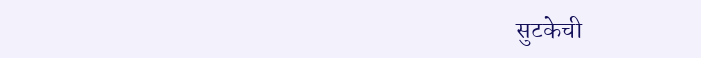सुटकेची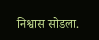निश्वास सोडला.